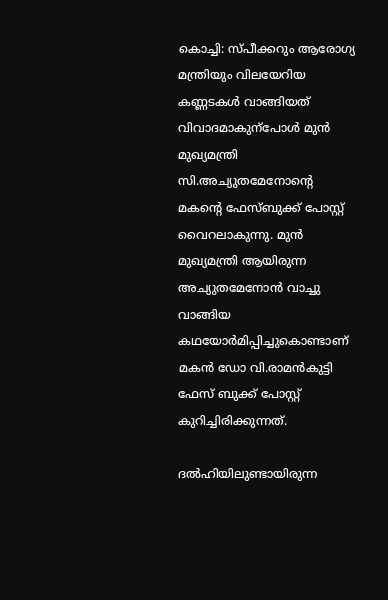കൊച്ചി: സ്പീക്കറും ആരോഗ്യ മന്ത്രിയും വിലയേറിയ കണ്ണടകള്‍ വാങ്ങിയത് വിവാദമാകുന്പോള്‍ മുന്‍ മുഖ്യമന്ത്രി സി.അച്യുതമേനോന്റെ മകന്റെ ഫേസ്ബുക്ക് പോസ്റ്റ് വൈറലാകുന്നു. മുന്‍ മുഖ്യമന്ത്രി ആയിരുന്ന അച്യുതമേനോന്‍ വാച്ചു വാങ്ങിയ കഥയോര്‍മിപ്പിച്ചുകൊണ്ടാണ് മകന്‍ ഡോ വി.രാമന്‍കുട്ടി ഫേസ് ബുക്ക് പോസ്റ്റ് കുറിച്ചിരിക്കുന്നത്.

ദല്‍ഹിയിലുണ്ടായിരുന്ന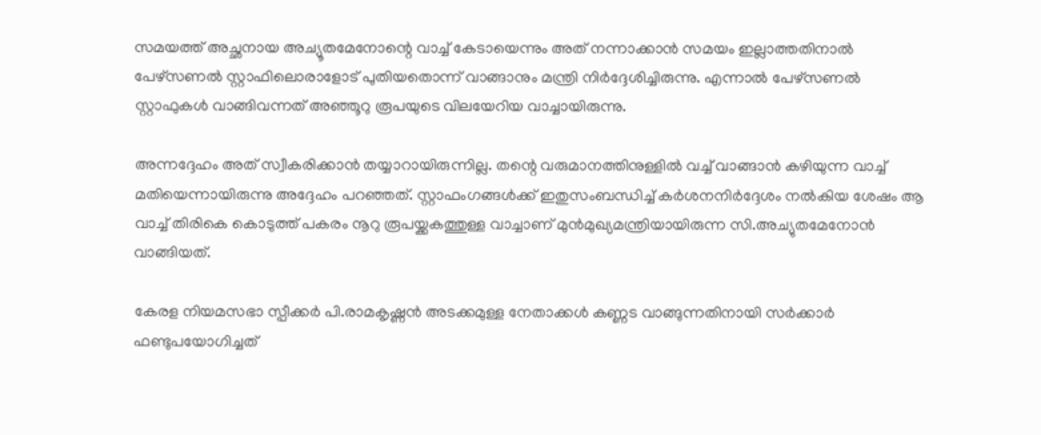സമയത്ത് അച്ഛനായ അച്യൂതമേനോന്റെ വാച്ച് കേടായെന്നും അത് നന്നാക്കാന്‍ സമയം ഇല്ലാത്തതിനാല്‍ പേഴ്‌സണല്‍ സ്റ്റാഫിലൊരാളോട് പുതിയതൊന്ന് വാങ്ങാനും മന്ത്രി നിര്‍ദ്ദേശിച്ചിരുന്നു. എന്നാല്‍ പേഴ്‌സണല്‍ സ്റ്റാഫുകള്‍ വാങ്ങിവന്നത് അഞ്ഞൂറു രൂപയുടെ വിലയേറിയ വാച്ചായിരുന്നു.

അന്നദ്ദേഹം അത് സ്വീകരിക്കാന്‍ തയ്യാറായിരുന്നില്ല. തന്റെ വരുമാനത്തിനുള്ളില്‍ വച്ച് വാങ്ങാന്‍ കഴിയുന്ന വാച്ച് മതിയെന്നായിരുന്നു അദ്ദേഹം പറഞ്ഞത്. സ്റ്റാഫംഗങ്ങള്‍ക്ക് ഇതുസംബന്ധിച്ച് കര്‍ശനനിര്‍ദ്ദേശം നല്‍കിയ ശേഷം ആ വാച്ച് തിരികെ കൊടുത്ത് പകരം നൂറു രൂപയ്ക്കകത്തുള്ള വാച്ചാണ് മുന്‍മുഖ്യമന്ത്രിയായിരുന്ന സി.അച്യുതമേനോന്‍ വാങ്ങിയത്.

കേരള നിയമസഭാ സ്പീക്കര്‍ പി.രാമകൃഷ്ണന്‍ അടക്കമുള്ള നേതാക്കള്‍ കണ്ണട വാങ്ങുന്നതിനായി സര്‍ക്കാര്‍ ഫണ്ടുപയോഗിച്ചത്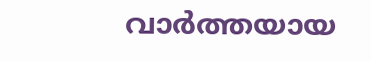വാര്‍ത്തയായ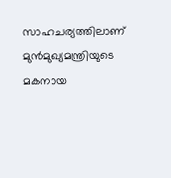സാഹചര്യത്തിലാണ് മുന്‍മുഖ്യമന്ത്രിയുടെ മകനായ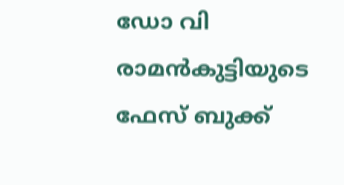ഡോ വി രാമന്‍കുട്ടിയുടെ ഫേസ് ബുക്ക്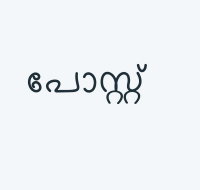പോസ്റ്റ്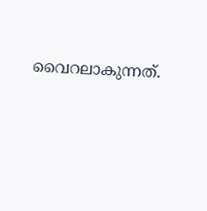വൈറലാകുന്നത്.